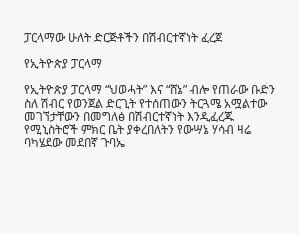ፓርላማው ሁለት ድርጅቶችን በሽብርተኛነት ፈረጀ

የኢትዮጵያ ፓርላማ

የኢትዮጵያ ፓርላማ “ህወሓት” እና “ሸኔ” ብሎ የጠራው ቡድን ስለ ሽብር የወንጀል ድርጊት የተሰጠውን ትርጓሜ አሟልተው መገኘታቸውን በመግለፅ በሽብርተኛነት እንዲፈረጁ የሚኒስትሮች ምክር ቤት ያቀረበለትን የውሣኔ ሃሳብ ዛሬ ባካሄደው መደበኛ ጉባኤ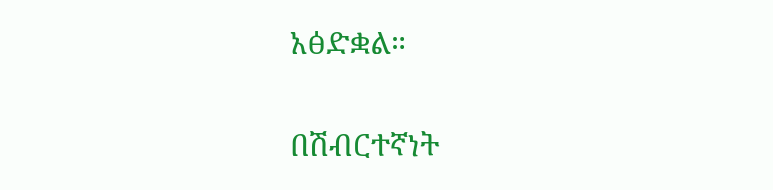አፅድቋል።

በሽብርተኛነት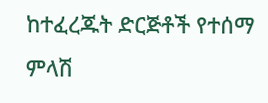ከተፈረጁት ድርጅቶች የተሰማ ምላሽ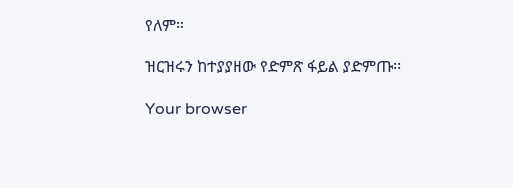የለም።

ዝርዝሩን ከተያያዘው የድምጽ ፋይል ያድምጡ፡፡

Your browser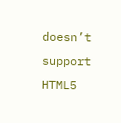doesn’t support HTML5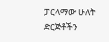ፓርላማው ሁለት ድርጅቶችን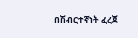በሽብርተኛነት ፈረጀ